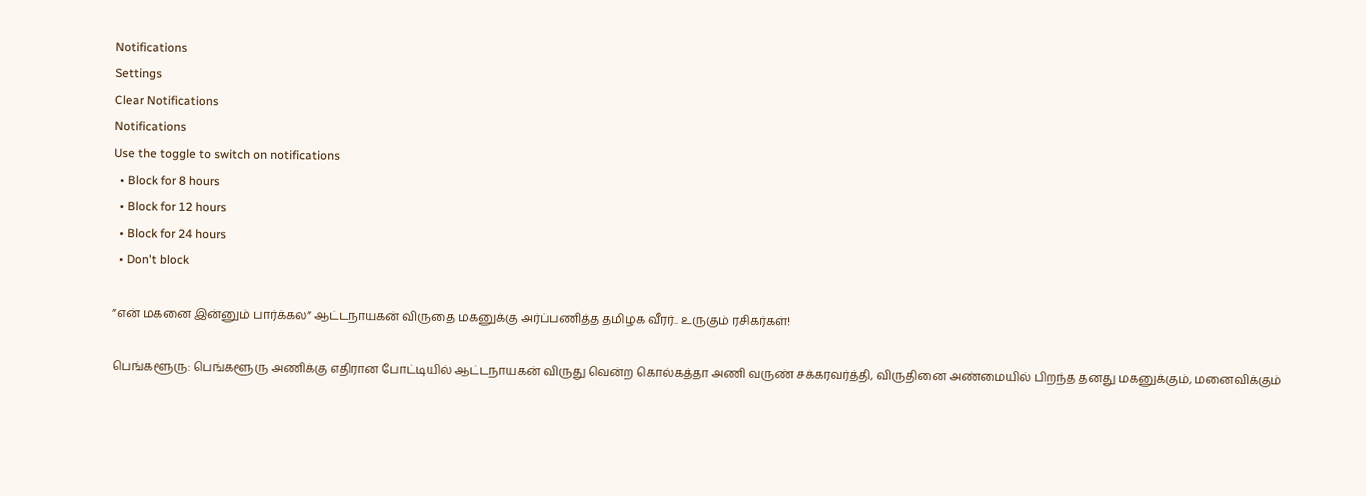Notifications
Settings
Clear Notifications
Notifications
Use the toggle to switch on notifications
  • Block for 8 hours
  • Block for 12 hours
  • Block for 24 hours
  • Don't block

”என் மகனை இன்னும் பார்க்கல” ஆட்டநாயகன் விருதை மகனுக்கு அர்ப்பணித்த தமிழக வீரர்.. உருகும் ரசிகர்கள்!

பெங்களூரு: பெங்களூரு அணிக்கு எதிரான போட்டியில் ஆட்டநாயகன் விருது வென்ற கொல்கத்தா அணி வருண் சக்கரவர்த்தி, விருதினை அண்மையில் பிறந்த தனது மகனுக்கும், மனைவிக்கும்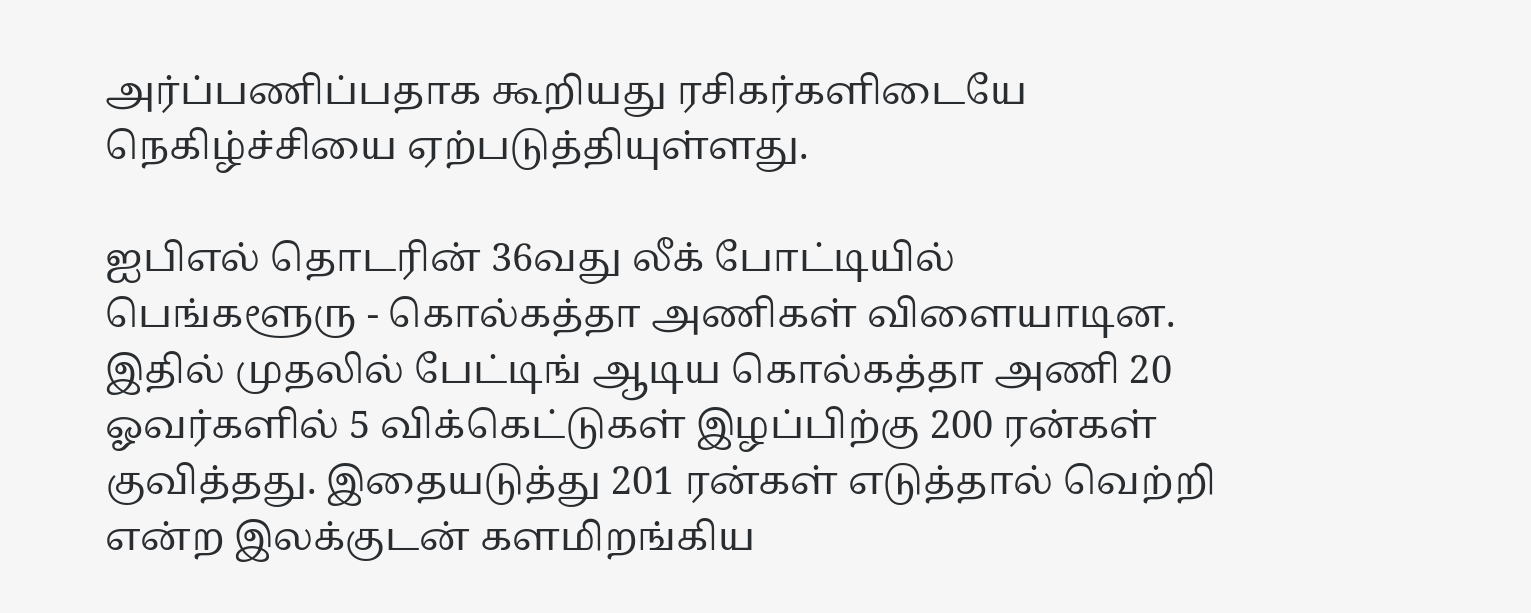அர்ப்பணிப்பதாக கூறியது ரசிகர்களிடையே நெகிழ்ச்சியை ஏற்படுத்தியுள்ளது.

ஐபிஎல் தொடரின் 36வது லீக் போட்டியில் பெங்களூரு - கொல்கத்தா அணிகள் விளையாடின. இதில் முதலில் பேட்டிங் ஆடிய கொல்கத்தா அணி 20 ஓவர்களில் 5 விக்கெட்டுகள் இழப்பிற்கு 200 ரன்கள் குவித்தது. இதையடுத்து 201 ரன்கள் எடுத்தால் வெற்றி என்ற இலக்குடன் களமிறங்கிய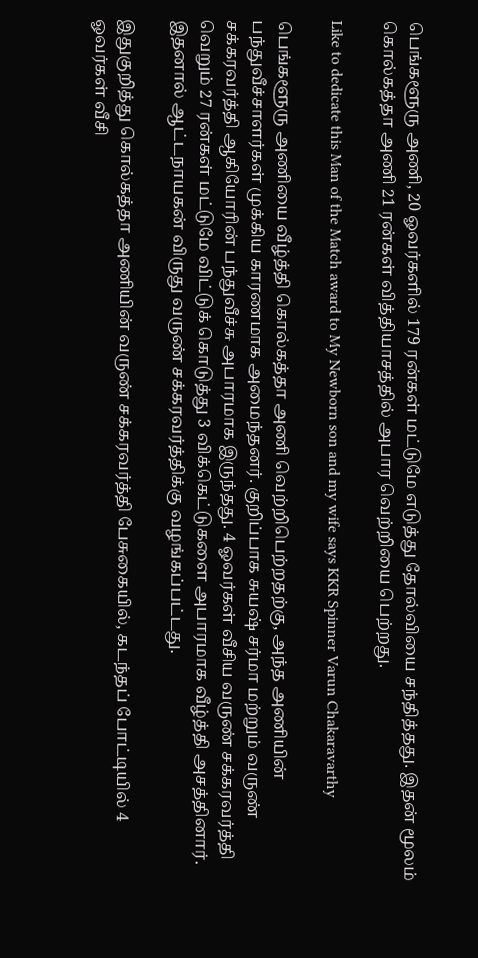பெங்களூரு அணி, 20 ஓவர்களில் 179 ரன்கள் மட்டுமே எடுத்து தோல்வியை சந்தித்தது. இதன் மூலம் கொல்கத்தா அணி 21 ரன்கள் வித்தியாசத்தில் அபார வெற்றியை பெற்றது.

Like to dedicate this Man of the Match award to My Newborn son and my wife says KKR Spinner Varun Chakaravarthy

பெங்களூரு அணியை வீழ்த்தி கொல்கத்தா அணி வெற்றிபெற்றதற்கு, அந்த அணியின் பந்துவீச்சாளர்கள் முக்கிய காரணமாக அமைந்தனர். குறிப்பாக சுயஷ் சர்மா மற்றும் வருண் சக்கரவர்த்தி ஆகியோரின் பந்துவீச்சு அபாரமாக இருந்தது. 4 ஓவர்கள் வீசிய வருண் சக்கரவர்த்தி வெறும் 27 ரன்கள் மட்டுமே விட்டுக் கொடுத்து 3 விக்கெட்டுகளை அபாரமாக வீழ்த்தி அசத்தினார். இதனால் ஆட்டநாயகன் விருது வருண் சக்கரவர்த்திக்கு வழங்கப்பட்டது.

இதுகுறித்து கொல்கத்தா அணியின் வருண் சக்கரவர்த்தி பேசுகையில், கடந்தப் போட்டியில் 4 ஓவர்கள் வீசி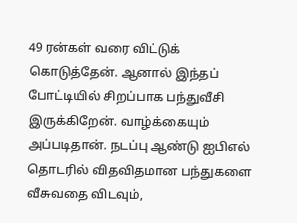49 ரன்கள் வரை விட்டுக் கொடுத்தேன். ஆனால் இந்தப் போட்டியில் சிறப்பாக பந்துவீசி இருக்கிறேன். வாழ்க்கையும் அப்படிதான். நடப்பு ஆண்டு ஐபிஎல் தொடரில் விதவிதமான பந்துகளை வீசுவதை விடவும்,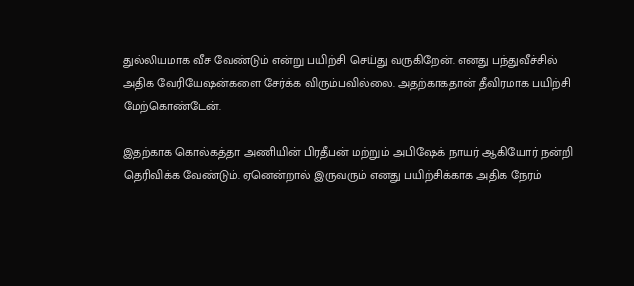துல்லியமாக வீச வேண்டும் என்று பயிற்சி செய்து வருகிறேன். எனது பந்துவீச்சில் அதிக வேரியேஷன்களை சேர்க்க விரும்பவில்லை. அதற்காகதான் தீவிரமாக பயிற்சி மேற்கொண்டேன்.

இதற்காக கொல்கத்தா அணியின் பிரதீபன் மற்றும் அபிஷேக் நாயர் ஆகியோர் நன்றி தெரிவிக்க வேண்டும். ஏனென்றால் இருவரும் எனது பயிற்சிக்காக அதிக நேரம்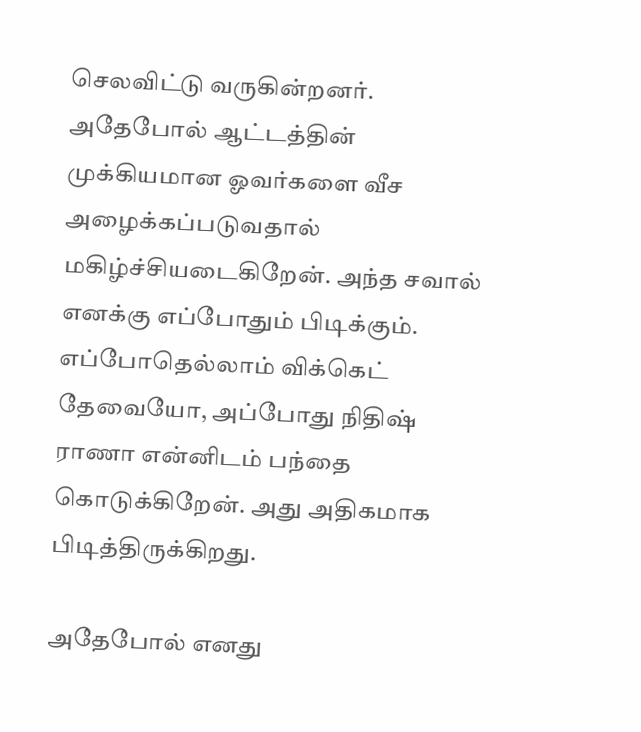செலவிட்டு வருகின்றனர். அதேபோல் ஆட்டத்தின் முக்கியமான ஓவர்களை வீச அழைக்கப்படுவதால் மகிழ்ச்சியடைகிறேன். அந்த சவால் எனக்கு எப்போதும் பிடிக்கும். எப்போதெல்லாம் விக்கெட் தேவையோ, அப்போது நிதிஷ் ராணா என்னிடம் பந்தை கொடுக்கிறேன். அது அதிகமாக பிடித்திருக்கிறது.

அதேபோல் எனது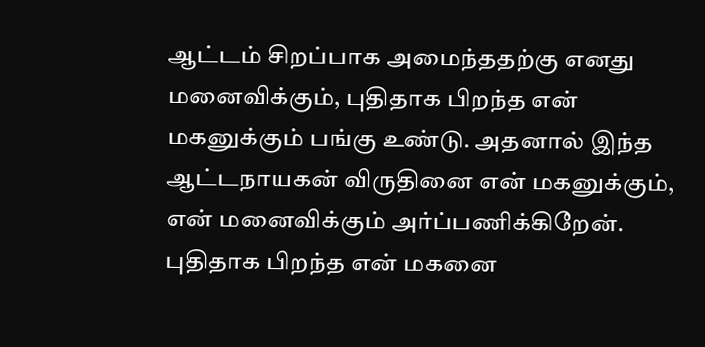ஆட்டம் சிறப்பாக அமைந்ததற்கு எனது மனைவிக்கும், புதிதாக பிறந்த என் மகனுக்கும் பங்கு உண்டு. அதனால் இந்த ஆட்டநாயகன் விருதினை என் மகனுக்கும், என் மனைவிக்கும் அர்ப்பணிக்கிறேன். புதிதாக பிறந்த என் மகனை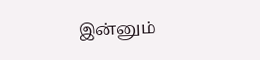இன்னும்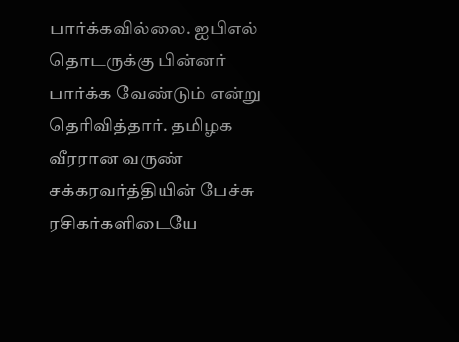பார்க்கவில்லை. ஐபிஎல் தொடருக்கு பின்னர் பார்க்க வேண்டும் என்று தெரிவித்தார். தமிழக வீரரான வருண் சக்கரவர்த்தியின் பேச்சு ரசிகர்களிடையே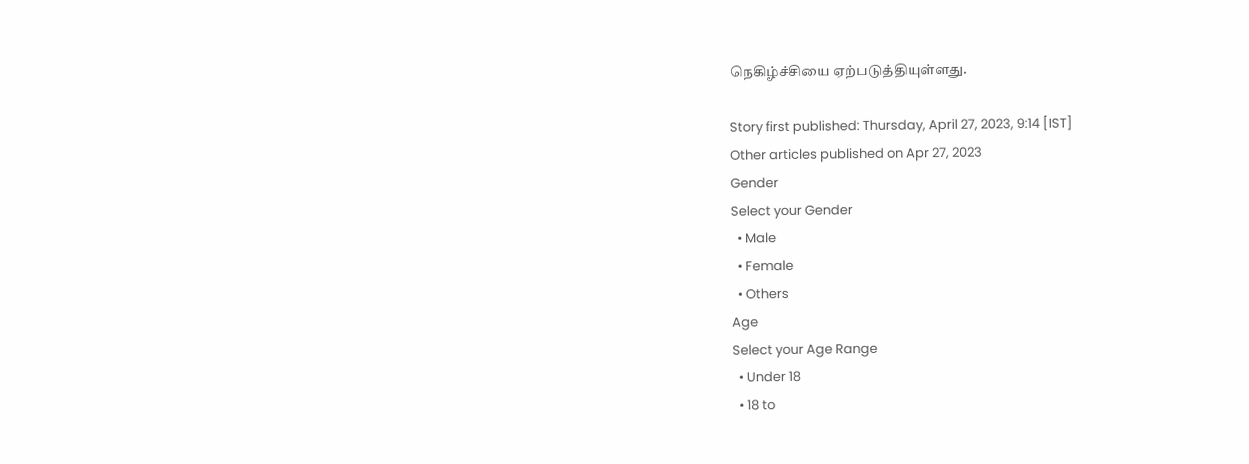நெகிழ்ச்சியை ஏற்படுத்தியுள்ளது.

Story first published: Thursday, April 27, 2023, 9:14 [IST]
Other articles published on Apr 27, 2023
Gender
Select your Gender
  • Male
  • Female
  • Others
Age
Select your Age Range
  • Under 18
  • 18 to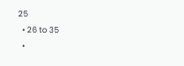25
  • 26 to 35
  •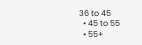36 to 45
  • 45 to 55
  • 55+